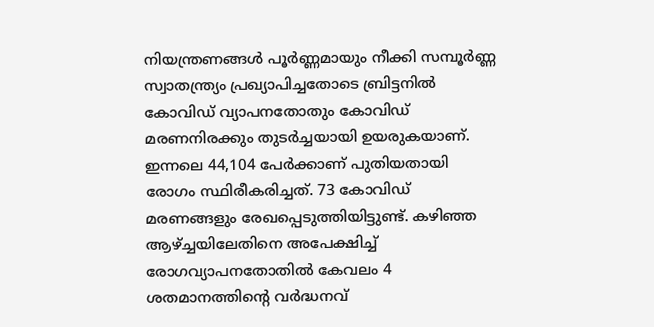നിയന്ത്രണങ്ങൾ പൂർണ്ണമായും നീക്കി സമ്പൂർണ്ണ സ്വാതന്ത്ര്യം പ്രഖ്യാപിച്ചതോടെ ബ്രിട്ടനിൽ കോവിഡ് വ്യാപനതോതും കോവിഡ് മരണനിരക്കും തുടർച്ചയായി ഉയരുകയാണ്. ഇന്നലെ 44,104 പേർക്കാണ് പുതിയതായി രോഗം സ്ഥിരീകരിച്ചത്. 73 കോവിഡ് മരണങ്ങളും രേഖപ്പെടുത്തിയിട്ടുണ്ട്. കഴിഞ്ഞ ആഴ്‌ച്ചയിലേതിനെ അപേക്ഷിച്ച് രോഗവ്യാപനതോതിൽ കേവലം 4 ശതമാനത്തിന്റെ വർദ്ധനവ്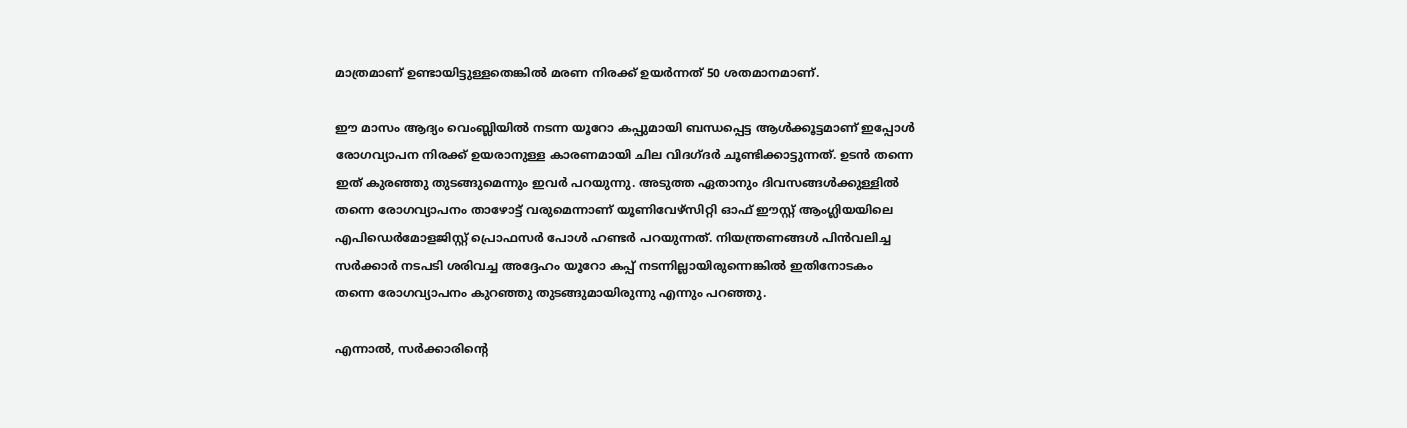മാത്രമാണ് ഉണ്ടായിട്ടുള്ളതെങ്കിൽ മരണ നിരക്ക് ഉയർന്നത് 50 ശതമാനമാണ്.

ഈ മാസം ആദ്യം വെംബ്ലിയിൽ നടന്ന യൂറോ കപ്പുമായി ബന്ധപ്പെട്ട ആൾക്കൂട്ടമാണ് ഇപ്പോൾ രോഗവ്യാപന നിരക്ക് ഉയരാനുള്ള കാരണമായി ചില വിദഗ്ദർ ചൂണ്ടിക്കാട്ടുന്നത്. ഉടൻ തന്നെ ഇത് കുരഞ്ഞു തുടങ്ങുമെന്നും ഇവർ പറയുന്നു. അടുത്ത ഏതാനും ദിവസങ്ങൾക്കുള്ളിൽ തന്നെ രോഗവ്യാപനം താഴോട്ട് വരുമെന്നാണ് യൂണിവേഴ്സിറ്റി ഓഫ് ഈസ്റ്റ് ആംഗ്ലിയയിലെ എപിഡെർമോളജിസ്റ്റ് പ്രൊഫസർ പോൾ ഹണ്ടർ പറയുന്നത്. നിയന്ത്രണങ്ങൾ പിൻവലിച്ച സർക്കാർ നടപടി ശരിവച്ച അദ്ദേഹം യൂറോ കപ്പ് നടന്നില്ലായിരുന്നെങ്കിൽ ഇതിനോടകം തന്നെ രോഗവ്യാപനം കുറഞ്ഞു തുടങ്ങുമായിരുന്നു എന്നും പറഞ്ഞു.

എന്നാൽ, സർക്കാരിന്റെ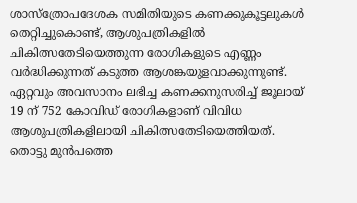ശാസ്ത്രോപദേശക സമിതിയുടെ കണക്കുകൂട്ടലുകൾ തെറ്റിച്ചുകൊണ്ട്, ആശുപത്രികളിൽ ചികിത്സതേടിയെത്തുന്ന രോഗികളുടെ എണ്ണം വർദ്ധിക്കുന്നത് കടുത്ത ആശങ്കയുളവാക്കുന്നുണ്ട്. ഏറ്റവും അവസാനം ലഭിച്ച കണക്കനുസരിച്ച് ജൂലായ് 19 ന് 752 കോവിഡ് രോഗികളാണ് വിവിധ ആശുപത്രികളിലായി ചികിത്സതേടിയെത്തിയത്. തൊട്ടു മുൻപത്തെ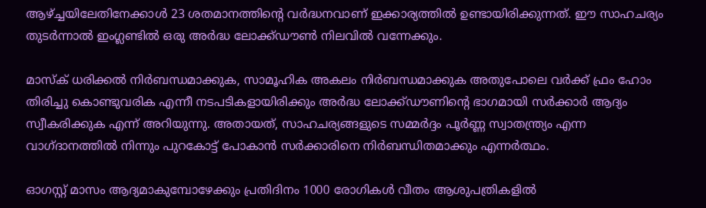ആഴ്‌ച്ചയിലേതിനേക്കാൾ 23 ശതമാനത്തിന്റെ വർദ്ധനവാണ് ഇക്കാര്യത്തിൽ ഉണ്ടായിരിക്കുന്നത്. ഈ സാഹചര്യം തുടർന്നാൽ ഇംഗ്ലണ്ടിൽ ഒരു അർദ്ധ ലോക്ക്ഡൗൺ നിലവിൽ വന്നേക്കും.

മാസ്‌ക് ധരിക്കൽ നിർബന്ധമാക്കുക, സാമൂഹിക അകലം നിർബന്ധമാക്കുക അതുപോലെ വർക്ക് ഫ്രം ഹോം തിരിച്ചു കൊണ്ടുവരിക എന്നീ നടപടികളായിരിക്കും അർദ്ധ ലോക്ക്ഡൗണിന്റെ ഭാഗമായി സർക്കാർ ആദ്യം സ്വീകരിക്കുക എന്ന് അറിയുന്നു. അതായത്, സാഹചര്യങ്ങളുടെ സമ്മർദ്ദം പൂർണ്ണ സ്വാതന്ത്ര്യം എന്ന വാഗ്ദാനത്തിൽ നിന്നും പുറകോട്ട് പോകാൻ സർക്കാരിനെ നിർബന്ധിതമാക്കും എന്നർത്ഥം.

ഓഗസ്റ്റ് മാസം ആദ്യമാകുമ്പോഴേക്കും പ്രതിദിനം 1000 രോഗികൾ വീതം ആശുപത്രികളിൽ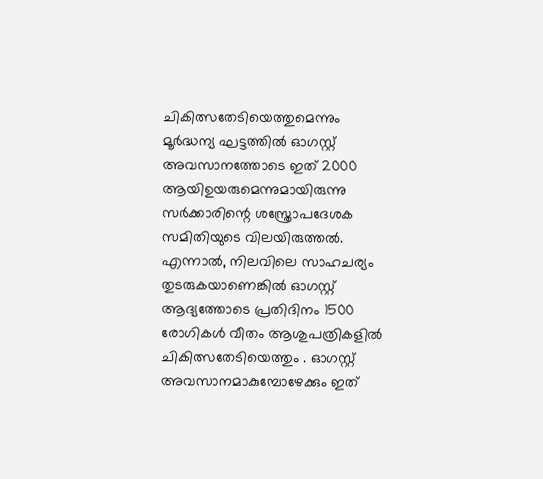ചികിത്സതേടിയെത്തുമെന്നും മൂർദ്ധന്യ ഘട്ടത്തിൽ ഓഗസ്റ്റ് അവസാനത്തോടെ ഇത് 2000 ആയിഉയരുമെന്നുമായിരുന്നു സർക്കാരിന്റെ ശസ്ത്രോപദേശക സമിതിയുടെ വിലയിരുത്തൽ. എന്നാൽ, നിലവിലെ സാഹചര്യം തുടരുകയാണെങ്കിൽ ഓഗസ്റ്റ് ആദ്യത്തോടെ പ്രതിദിനം 1500 രോഗികൾ വീതം ആശുപത്രികളിൽ ചികിത്സതേടിയെത്തും . ഓഗസ്റ്റ് അവസാനമാകുമ്പോഴേക്കും ഇത്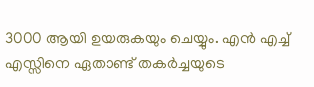3000 ആയി ഉയരുകയും ചെയ്യും. എൻ എച്ച് എസ്സിനെ ഏതാണ്ട് തകർച്ചയുടെ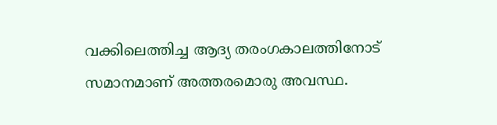വക്കിലെത്തിച്ച ആദ്യ തരംഗകാലത്തിനോട് സമാനമാണ് അത്തരമൊരു അവസ്ഥ.